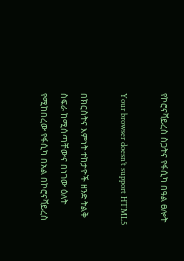የኮሮናቫይረስ ስጋትና የፋሲካ በዓል ፀሎት

Your browser doesn’t support HTML5

በክርስትና እምነት ተከታዮች ዘንድ ትልቅ ስፍራ ከሚሰጣቸውና በነገው ዕለት የሚከበረው የፋሲካ በአል በኮሮናቫይረስ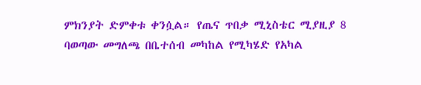ምክንያት ድምቀቱ ቀንሷል። የጤና ጥበቃ ሚኒስቴር ሚያዚያ 8 ባወጣው መግለጫ በቤተሰብ መካከል የሚካሄድ የአካል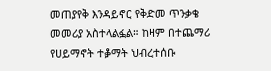መጠያየቅ እንዳይኖር የቅድመ ጥንቃቄ መመሪያ አስተላልፏል። ከዛም በተጨማሪ የሀይማኖት ተቇማት ህብረተሰቡ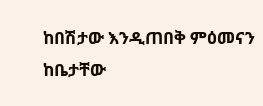ከበሽታው እንዲጠበቅ ምዕመናን ከቤታቸው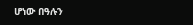ሆነው በዓሉን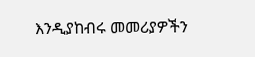እንዲያከብሩ መመሪያዎችን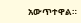አውጥተዋል።